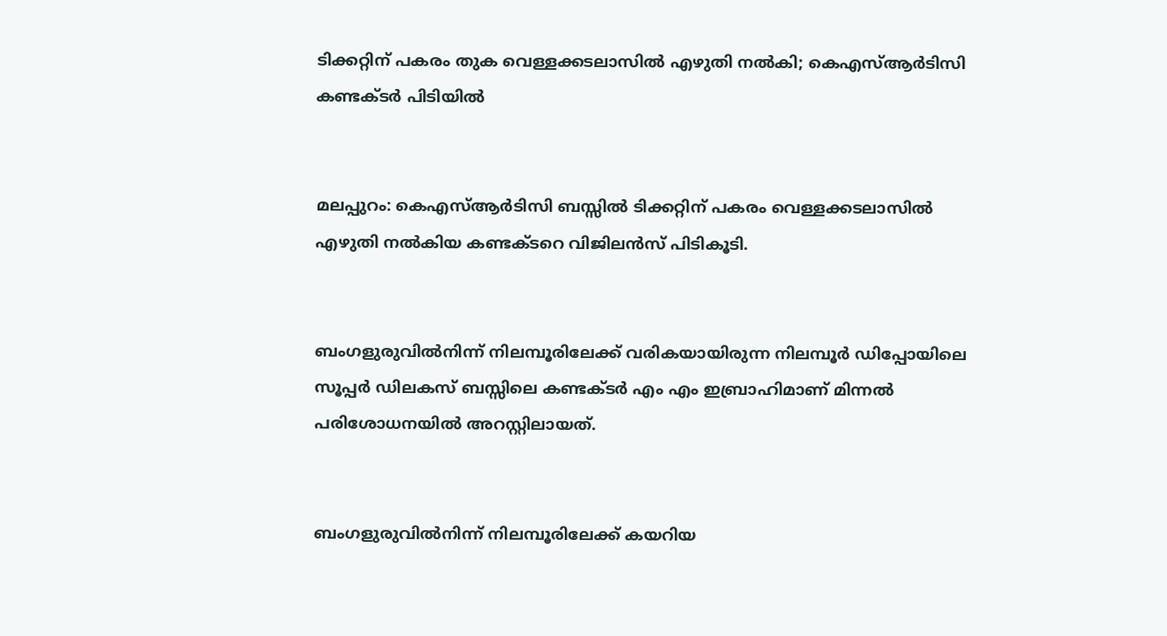ടിക്കറ്റിന് പകരം തുക വെള്ളക്കടലാസില്‍ എഴുതി നല്‍കി; കെഎസ്ആര്‍ടിസി കണ്ടക്ടര്‍ പിടിയില്‍


മലപ്പുറം: കെഎസ്ആര്‍ടിസി ബസ്സില്‍ ടിക്കറ്റിന് പകരം വെള്ളക്കടലാസില്‍ എഴുതി നല്‍കിയ കണ്ടക്ടറെ വിജിലന്‍സ് പിടികൂടി.


ബംഗളുരുവില്‍നിന്ന് നിലമ്പൂരിലേക്ക് വരികയായിരുന്ന നിലമ്പൂര്‍ ഡിപ്പോയിലെ സൂപ്പര്‍ ഡിലകസ് ബസ്സിലെ കണ്ടക്ടര്‍ എം എം ഇബ്രാഹിമാണ് മിന്നല്‍ പരിശോധനയില്‍ അറസ്റ്റിലായത്.


ബംഗളുരുവില്‍നിന്ന് നിലമ്പൂരിലേക്ക് കയറിയ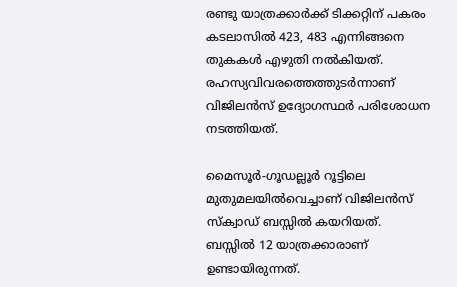രണ്ടു യാത്രക്കാര്‍ക്ക് ടിക്കറ്റിന് പകരം കടലാസില്‍ 423, 483 എന്നിങ്ങനെ തുകകള്‍ എഴുതി നല്‍കിയത്. രഹസ്യവിവരത്തെത്തുടര്‍ന്നാണ് വിജിലന്‍സ് ഉദ്യോഗസ്ഥര്‍ പരിശോധന നടത്തിയത്.

മൈസൂര്‍-ഗൂഡല്ലൂര്‍ റൂട്ടിലെ മുതുമലയില്‍വെച്ചാണ് വിജിലന്‍സ് സ്‌ക്വാഡ് ബസ്സില്‍ കയറിയത്. ബസ്സില്‍ 12 യാത്രക്കാരാണ് ഉണ്ടായിരുന്നത്.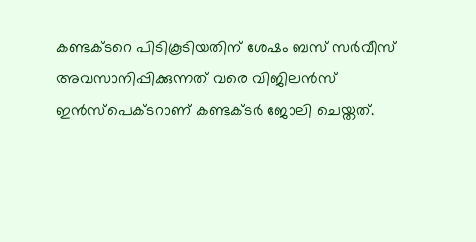കണ്ടക്ടറെ പിടികൂടിയതിന് ശേഷം ബസ് സര്‍വീസ് അവസാനിപ്പിക്കുന്നത് വരെ വിജിലന്‍സ് ഇന്‍സ്‌പെക്ടറാണ് കണ്ടക്ടര്‍ ജോലി ചെയ്തത്.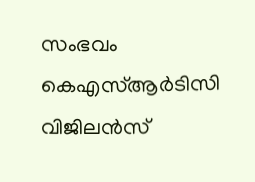സംഭവം കെഎസ്ആര്‍ടിസി വിജിലന്‍സ്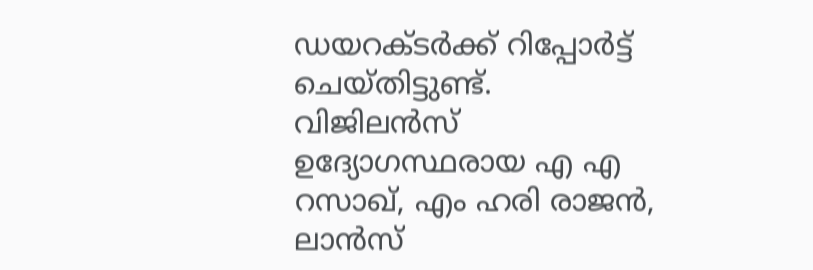ഡയറക്ടര്‍ക്ക് റിപ്പോര്‍ട്ട് ചെയ്തിട്ടുണ്ട്. വിജിലന്‍സ് ഉദ്യോഗസ്ഥരായ എ എ റസാഖ്, എം ഹരി രാജന്‍, ലാന്‍സ്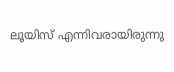ലൂയിസ് എന്നിവരായിരുന്നു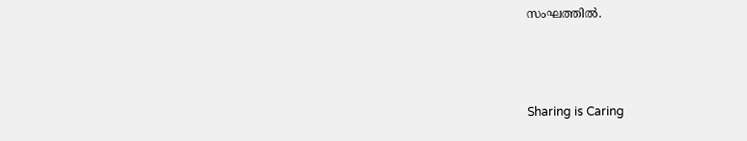സംഘത്തില്‍.



Sharing is Caring